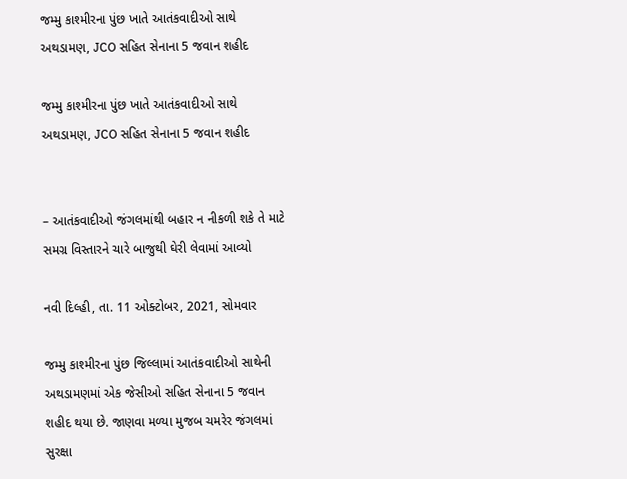જમ્મુ કાશ્મીરના પુંછ ખાતે આતંકવાદીઓ સાથે અથડામણ, JCO સહિત સેનાના 5 જવાન શહીદ

જમ્મુ કાશ્મીરના પુંછ ખાતે આતંકવાદીઓ સાથે અથડામણ, JCO સહિત સેનાના 5 જવાન શહીદ


– આતંકવાદીઓ જંગલમાંથી બહાર ન નીકળી શકે તે માટે સમગ્ર વિસ્તારને ચારે બાજુથી ઘેરી લેવામાં આવ્યો

નવી દિલ્હી, તા. 11 ઓક્ટોબર, 2021, સોમવાર

જમ્મુ કાશ્મીરના પુંછ જિલ્લામાં આતંકવાદીઓ સાથેની અથડામણમાં એક જેસીઓ સહિત સેનાના 5 જવાન શહીદ થયા છે. જાણવા મળ્યા મુજબ ચમરેર જંગલમાં સુરક્ષા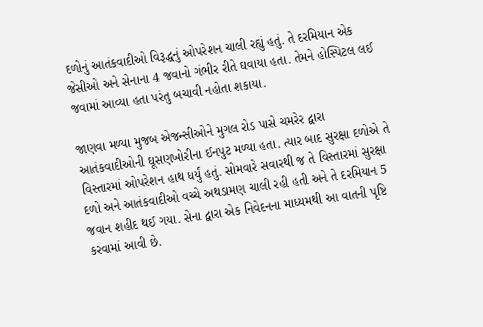દળોનું આતંકવાદીઓ વિરૂદ્ધનું ઓપરેશન ચાલી રહ્યું હતું. તે દરમિયાન એક જેસીઓ અને સેનાના 4 જવાનો ગંભીર રીતે ઘવાયા હતા. તેમને હોસ્પિટલ લઈ જવામાં આવ્યા હતા પરંતુ બચાવી નહોતા શકાયા.

જાણવા મળ્યા મુજબ એજન્સીઓને મુગલ રોડ પાસે ચમરેર દ્વારા આતંકવાદીઓની ઘૂસણખોરીના ઈનપુટ મળ્યા હતા. ત્યાર બાદ સુરક્ષા દળોએ તે વિસ્તારમાં ઓપરેશન હાથ ધર્યું હતું. સોમવારે સવારથી જ તે વિસ્તારમાં સુરક્ષા દળો અને આતંકવાદીઓ વચ્ચે અથડામણ ચાલી રહી હતી અને તે દરમિયાન 5 જવાન શહીદ થઈ ગયા. સેના દ્વારા એક નિવેદનના માધ્યમથી આ વાતની પૃષ્ટિ કરવામાં આવી છે.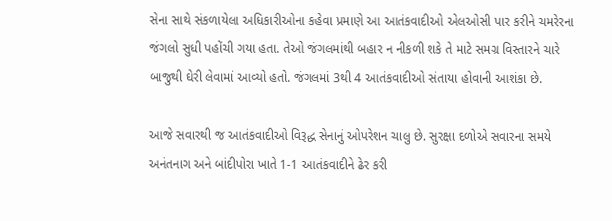સેના સાથે સંકળાયેલા અધિકારીઓના કહેવા પ્રમાણે આ આતંકવાદીઓ એલઓસી પાર કરીને ચમરેરના જંગલો સુધી પહોંચી ગયા હતા. તેઓ જંગલમાંથી બહાર ન નીકળી શકે તે માટે સમગ્ર વિસ્તારને ચારે બાજુથી ઘેરી લેવામાં આવ્યો હતો. જંગલમાં 3થી 4 આતંકવાદીઓ સંતાયા હોવાની આશંકા છે.

આજે સવારથી જ આતંકવાદીઓ વિરૂદ્ધ સેનાનું ઓપરેશન ચાલુ છે. સુરક્ષા દળોએ સવારના સમયે અનંતનાગ અને બાંદીપોરા ખાતે 1-1 આતંકવાદીને ઢેર કરી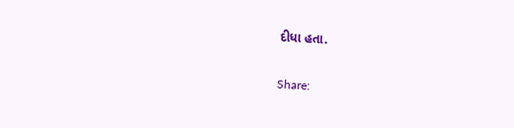દીધા હતા.

Share: